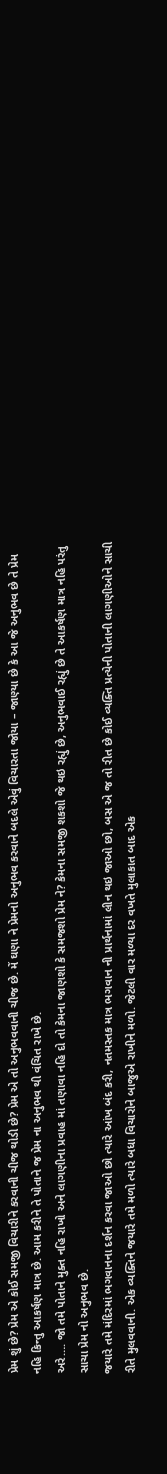પ્રેમ શું છે? પ્રેમ એ કોઈ સમજી વિચારીને કરવાની ચીજ થોડી છે? પ્રેમ એ તો અનુભવવાની ચીજ છે. મેં ઘણા ને પ્રેમનો અનુભવ કરવાને બદલે એવું વિચારતા જોયા – જાણ્યા છે કે આ જે અનુભવ છે તે પ્રેમ નહિ કિન્તુ આકર્ષણ માત્ર છે. આમ કરીને તે પોતાને જ પ્રેમ ના અનુભવ થી વંચિત રાખે છે.
અરે…. જો તમે પોતાને મુક્ત નહિ રાખો અને લાગણીના પ્રવાહ માં તણાવા નહિ દો તો કેમના જાણશો કે સમજશો પ્રેમ ને? કેમના સમજી શકશો જે થઇ રહ્યું છે, અનુભવાઈ રહ્યું છે તે આકર્ષણ માત્ર નહિ પરંતુ સાચા પ્રેમ નો અનુભવ છે.
જયારે તમે મંદિરમાં ભગવાનના દર્શન કરવા જાઓ છો ત્યારે આંખ બંદ કરી, નતમસ્તક માત્ર ભગવાન ની પ્રાર્થનામાં લીન થઇ જાઓ છો, બસ એ જ તો રીત છે કોઈ વ્યક્તિ પ્રત્યેની પોતાની લાગણીઓને સાચી રીતે મુલવવાની. એક વ્યક્તિને જયારે તમે મળો ત્યારે બધા વિચારોને બાજુએ રાખીને મળો. જેટલી વાર મળ્યા દર વખતે મુલાકાત બાદ એક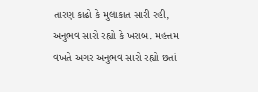તારણ કાઢો કે મુલાકાત સારી રહી, અનુભવ સારો રહ્યો કે ખરાબ. મહત્તમ વખતે અગર અનુભવ સારો રહ્યો છતાં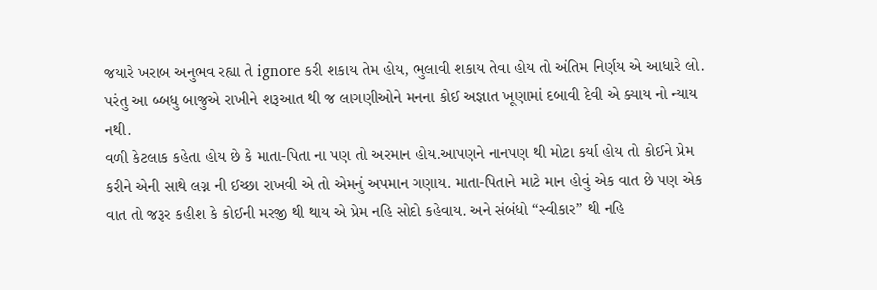જયારે ખરાબ અનુભવ રહ્યા તે ignore કરી શકાય તેમ હોય, ભુલાવી શકાય તેવા હોય તો અંતિમ નિર્ણય એ આધારે લો. પરંતુ આ બ્બધુ બાજુએ રાખીને શરૂઆત થી જ લાગણીઓને મનના કોઈ અજ્ઞાત ખૂણામાં દબાવી દેવી એ ક્યાય નો ન્યાય નથી.
વળી કેટલાક કહેતા હોય છે કે માતા-પિતા ના પણ તો અરમાન હોય.આપણને નાનપણ થી મોટા કર્યા હોય તો કોઈને પ્રેમ કરીને એની સાથે લગ્ન ની ઈચ્છા રાખવી એ તો એમનું અપમાન ગણાય. માતા-પિતાને માટે માન હોવું એક વાત છે પણ એક વાત તો જરૂર કહીશ કે કોઈની મરજી થી થાય એ પ્રેમ નહિ સોદો કહેવાય. અને સંબંધો “સ્વીકાર” થી નહિ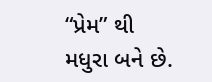“પ્રેમ” થી મધુરા બને છે.